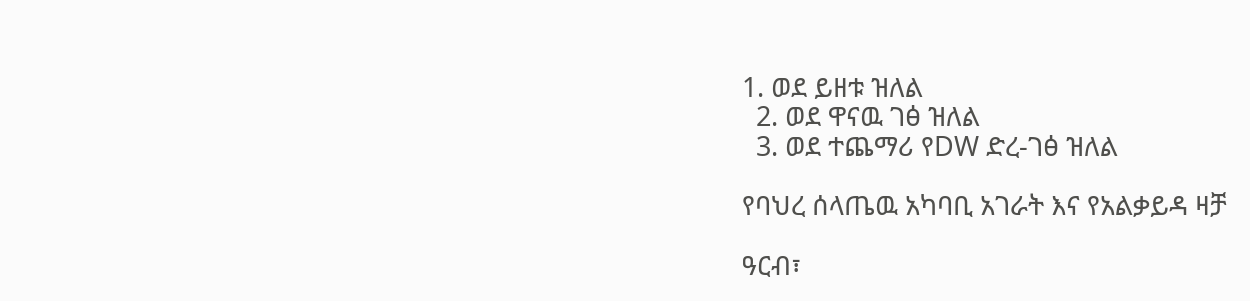1. ወደ ይዘቱ ዝለል
  2. ወደ ዋናዉ ገፅ ዝለል
  3. ወደ ተጨማሪ የDW ድረ-ገፅ ዝለል

የባህረ ሰላጤዉ አካባቢ አገራት እና የአልቃይዳ ዛቻ

ዓርብ፣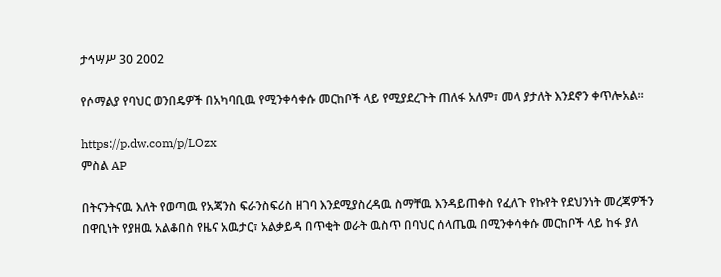ታኅሣሥ 30 2002

የሶማልያ የባህር ወንበዴዎች በአካባቢዉ የሚንቀሳቀሱ መርከቦች ላይ የሚያደረጉት ጠለፋ አለም፣ መላ ያታለት እንደኖን ቀጥሎአል።

https://p.dw.com/p/LOzx
ምስል AP

በትናንትናዉ እለት የወጣዉ የአጃንስ ፍራንስፍሪስ ዘገባ እንደሚያስረዳዉ ስማቸዉ እንዳይጠቀስ የፈለጉ የኩየት የደህንነት መረጃዎችን በዋቢነት የያዘዉ አልቆበስ የዜና አዉታር፣ አልቃይዳ በጥቂት ወራት ዉስጥ በባህር ሰላጤዉ በሚንቀሳቀሱ መርከቦች ላይ ከፋ ያለ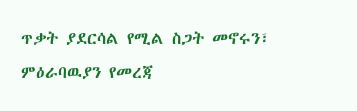ጥቃት ያደርሳል የሚል ስጋት መኖሩን፣ ምዕራባዉያን የመረጃ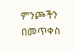ምንጮችን በመጥቀስ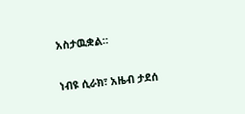አስታዉቋል።

ነብዩ ሲራክ፣ አዜብ ታደሰ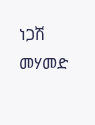ነጋሽ መሃመድ